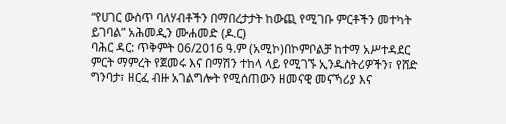“የሀገር ውስጥ ባለሃብቶችን በማበረታታት ከውጪ የሚገቡ ምርቶችን መተካት ይገባል” አሕመዲን ሙሐመድ (ዶ.ር)
ባሕር ዳር: ጥቅምት 06/2016 ዓ.ም (አሚኮ)በኮምቦልቻ ከተማ አሥተዳደር ምርት ማምረት የጀመሩ እና በማሽን ተከላ ላይ የሚገኙ ኢንዱስትሪዎችን፣ የሸድ ግንባታ፣ ዘርፈ ብዙ አገልግሎት የሚሰጠውን ዘመናዊ መናኻሪያ እና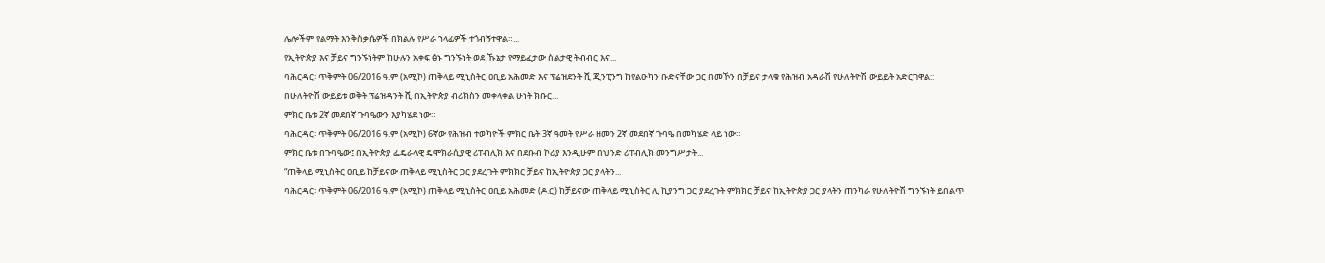ሌሎችም የልማት እንቅስቃሴዎች በክልሉ የሥራ ኀላፊዎች ተጎብኝተዋል።...
የኢትዮጵያ እና ቻይና ግንኙነትም ከሁሉን አቀፍ ፅኑ ግንኙነት ወደ ኹኔታ የማይፈታው ስልታዊ ትብብር እና...
ባሕርዳር፡ ጥቅምት 06/2016 ዓ.ም (አሚኮ) ጠቅላይ ሚኒስትር ዐቢይ አሕመድ እና ፕሬዝደንት ሺ ጂንፒንግ ከየልዑካን ቡድናቸው ጋር በመኾን በቻይና ታላቁ የሕዝብ አዳራሽ የሁለትዮሽ ውይይት አድርገዋል::
በሁለትዮሽ ውይይቱ ወቅት ፕሬዝዳንት ሺ በኢትዮጵያ ብሪክስን መቀላቀል ሁነት ክቡር...
ምክር ቤቱ 2ኛ መደበኛ ጉባዔውን እያካሄደ ነው።
ባሕርዳር፡ ጥቅምት 06/2016 ዓ.ም (አሚኮ) 6ኛው የሕዝብ ተወካዮች ምክር ቤት 3ኛ ዓመት የሥራ ዘመን 2ኛ መደበኛ ጉባዔ በመካሄድ ላይ ነው።
ምክር ቤቱ በጉባዔው፤ በኢትዮጵያ ፌዴራላዊ ዴሞክራሲያዊ ሪፐብሊክ እና በደቡብ ኮሪያ እንዲሁም በህንድ ሪፐብሊክ መንግሥታት...
“ጠቅላይ ሚኒስትር ዐቢይ ከቻይናው ጠቅላይ ሚኒስትር ጋር ያደረጉት ምክክር ቻይና ከኢትዮጵያ ጋር ያላትን...
ባሕርዳር፡ ጥቅምት 06/2016 ዓ.ም (አሚኮ) ጠቅላይ ሚኒስትር ዐቢይ አሕመድ (ዶ.ር) ከቻይናው ጠቅላይ ሚኒስትር ሊ ኪያንግ ጋር ያደረጉት ምክክር ቻይና ከኢትዮጵያ ጋር ያላትን ጠንካራ የሁለትዮሽ ግንኙነት ይበልጥ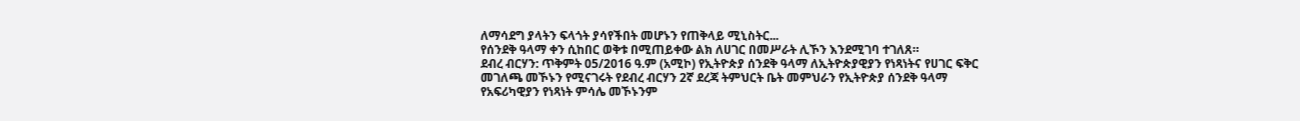ለማሳደግ ያላትን ፍላጎት ያሳየችበት መሆኑን የጠቅላይ ሚኒስትር...
የሰንደቅ ዓላማ ቀን ሲከበር ወቅቱ በሚጠይቀው ልክ ለሀገር በመሥራት ሊኾን እንደሚገባ ተገለጸ።
ደብረ ብርሃን: ጥቅምት 05/2016 ዓ.ም (አሚኮ) የኢትዮጵያ ሰንደቅ ዓላማ ለኢትዮጵያዊያን የነጻነትና የሀገር ፍቅር መገለጫ መኾኑን የሚናገሩት የደብረ ብርሃን 2ኛ ደረጃ ትምህርት ቤት መምህራን የኢትዮጵያ ሰንደቅ ዓላማ የአፍሪካዊያን የነጻነት ምሳሌ መኾኑንም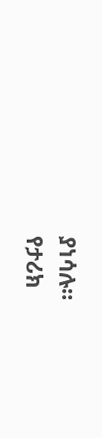ያነሳሉ።
የታሪክ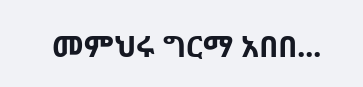መምህሩ ግርማ አበበ...